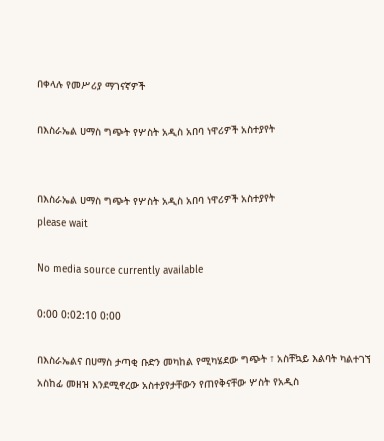በቀላሉ የመሥሪያ ማገናኛዎች

በእስራኤል ሀማስ ግጭት የሦስት አዲስ አበባ ነዋሪዎች አስተያየት


በእስራኤል ሀማስ ግጭት የሦስት አዲስ አበባ ነዋሪዎች አስተያየት
please wait

No media source currently available

0:00 0:02:10 0:00

በእስራኤልና በሀማስ ታጣቂ ቡድን መካከል የሚካሄደው ግጭት ፣ አስቸኳይ እልባት ካልተገኘ አስከፊ መዘዝ እንደሚኖረው አስተያየታቸውን የጠየቅናቸው ሦስት የአዲስ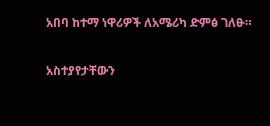አበባ ከተማ ነዋሪዎች ለአሜሪካ ድምፅ ገለፁ።

አስተያየታቸውን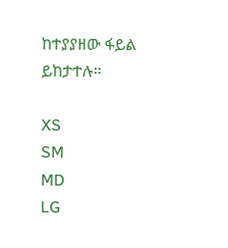ከተያያዘው ፋይል ይከታተሉ።

XS
SM
MD
LG